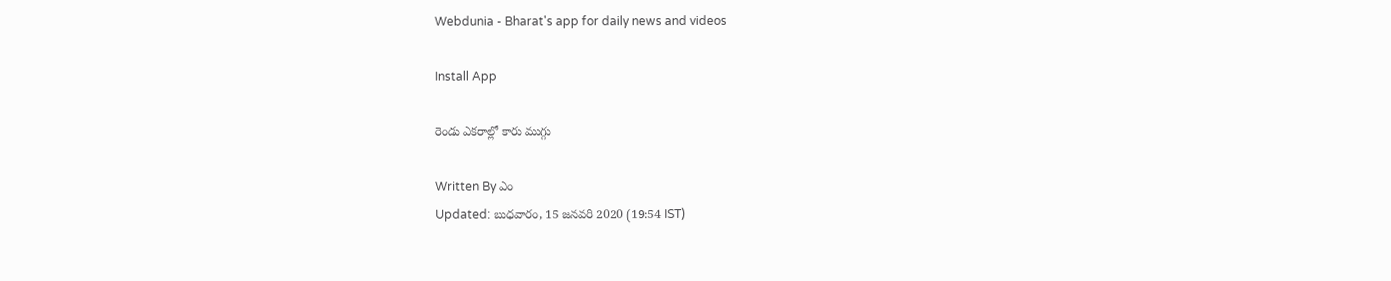Webdunia - Bharat's app for daily news and videos

Install App

రెండు ఎకరాల్లో కారు ముగ్గు

Written By ఎం
Updated: బుధవారం, 15 జనవరి 2020 (19:54 IST)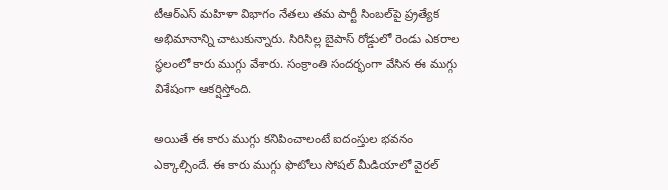టీఆర్ఎస్ మహిళా విభాగం నేతలు తమ పార్టీ సింబల్‌పై ప్ర్రత్యేక అభిమానాన్ని చాటుకున్నారు. సిరిసిల్ల బైపాస్ రోడ్డులో రెండు ఎకరాల స్థలంలో కారు ముగ్గు వేశారు. సంక్రాంతి సందర్భంగా వేసిన ఈ ముగ్గు విశేషంగా ఆకర్షిస్తోంది.

అయితే ఈ కారు ముగ్గు కనిపించాలంటే ఐదంస్తుల భవనం ఎక్కాల్సిందే. ఈ కారు ముగ్గు ఫొటోలు సోషల్ మీడియాలో వైరల్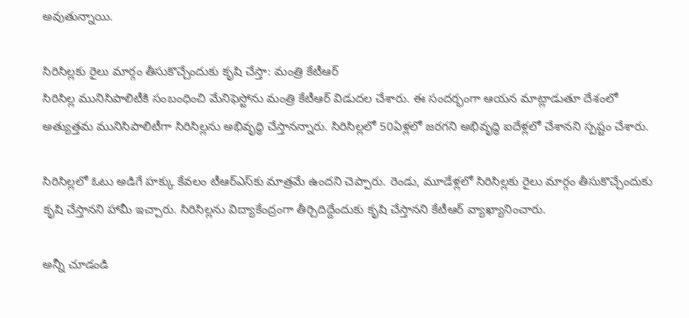అవుతున్నాయి.

సిరిసిల్లకు రైలు మార్గం తీసుకొచ్చేందుకు కృషి చేస్తా: మంత్రి కేటీఆర్
సిరిసిల్ల మునిసిపాలిటీకి సంబంధించి మేనిఫెస్టోను మంత్రి కేటీఆర్‌ విడుదల చేశారు. ఈ సందర్భంగా ఆయన మాట్లాడుతూ దేశంలో అత్యుత్తమ మునిసిపాలిటీగా సిరిసిల్లను అభివృద్ధి చేస్తానన్నారు. సిరిసిల్లలో 50ఏళ్లలో జరగని అభివృద్ధి ఐదేళ్లలో చేశానని స్పష్టం చేశారు.

సిరిసిల్లలో ఓటు అడిగే హక్కు కేవలం టీఆర్‌ఎస్‌కు మాత్రమే ఉందని చెప్పారు. రెండు, మూడేళ్లలో సిరిసిల్లకు రైలు మార్గం తీసుకొచ్చేందుకు కృషి చేస్తానని హామీ ఇచ్చారు. సిరిసిల్లను విద్యాకేంద్రంగా తీర్చిదిద్దేందుకు కృషి చేస్తానని కేటీఆర్‌ వ్యాఖ్యానించారు.

అన్నీ చూడండి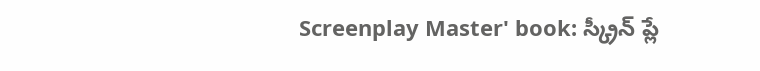Screenplay Master' book: స్క్రీన్ ప్లే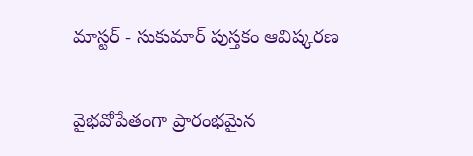మాస్టర్ - సుకుమార్ పుస్తకం ఆవిష్కరణ

వైభవోపేతంగా ప్రారంభమైన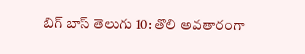బిగ్ బాస్ తెలుగు 10: తొలి అవతారంగా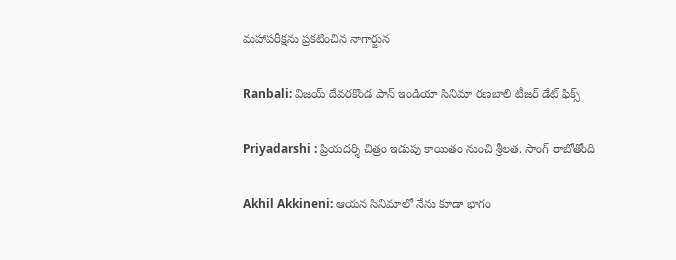మహాపరీక్షను ప్రకటించిన నాగార్జున

Ranbali: విజయ్ దేవరకొండ పాన్ ఇండియా సినిమా రణబాలి టీజర్ డేట్ ఫిక్స్

Priyadarshi : ప్రియదర్శి చిత్రం ఇడుపు కాయితం నుంచి శ్రీలత. సాంగ్ రాబోతోంది

Akhil Akkineni: ఆయన సినిమాలో నేను కూడా భాగం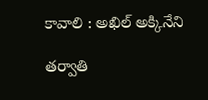కావాలి : అఖిల్ అక్కినేని

తర్వాతి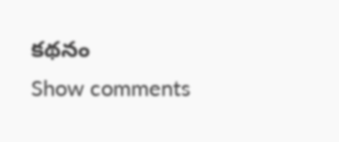కథనం
Show comments